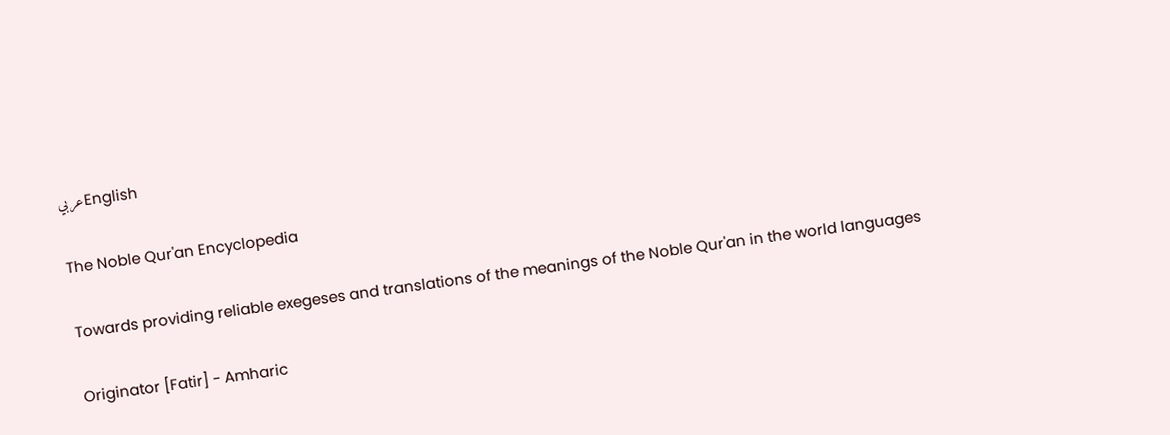عربيEnglish

The Noble Qur'an Encyclopedia

Towards providing reliable exegeses and translations of the meanings of the Noble Qur'an in the world languages

Originator [Fatir] - Amharic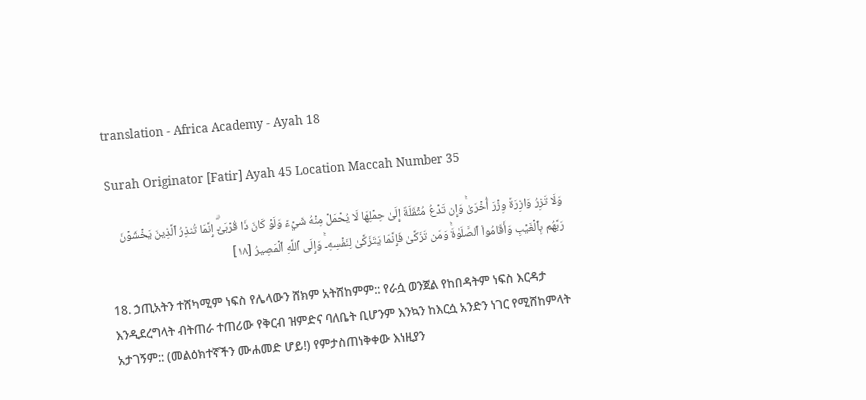translation - Africa Academy - Ayah 18

Surah Originator [Fatir] Ayah 45 Location Maccah Number 35

وَلَا تَزِرُ وَازِرَةٞ وِزۡرَ أُخۡرَىٰۚ وَإِن تَدۡعُ مُثۡقَلَةٌ إِلَىٰ حِمۡلِهَا لَا يُحۡمَلۡ مِنۡهُ شَيۡءٞ وَلَوۡ كَانَ ذَا قُرۡبَىٰٓۗ إِنَّمَا تُنذِرُ ٱلَّذِينَ يَخۡشَوۡنَ رَبَّهُم بِٱلۡغَيۡبِ وَأَقَامُواْ ٱلصَّلَوٰةَۚ وَمَن تَزَكَّىٰ فَإِنَّمَا يَتَزَكَّىٰ لِنَفۡسِهِۦۚ وَإِلَى ٱللَّهِ ٱلۡمَصِيرُ [١٨]

18. ኃጢአትን ተሸካሚም ነፍስ የሌላውን ሸክም አትሸከምም:: የራሷ ወንጀል የከበዳትም ነፍስ እርዳታ እንዲደረግላት ብትጠራ ተጠሪው የቅርብ ዝምድና ባለቤት ቢሆንም እንኳን ከእርሷ አንድን ነገር የሚሸከምላት አታገኝም:: (መልዕክተኛችን ሙሐመድ ሆይ!) የምታስጠነቅቀው እነዚያን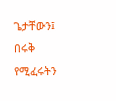ጌታቸውን፤ በሩቅ የሚፈሩትን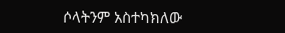ሶላትንም አስተካክለው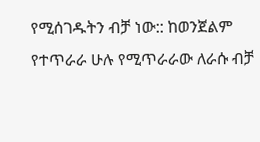የሚሰገዱትን ብቻ ነው:: ከወንጀልም የተጥራራ ሁሉ የሚጥራራው ለራሱ ብቻ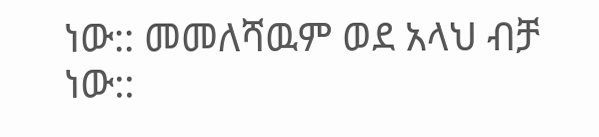ነው:: መመለሻዉም ወደ አላህ ብቻ ነው::